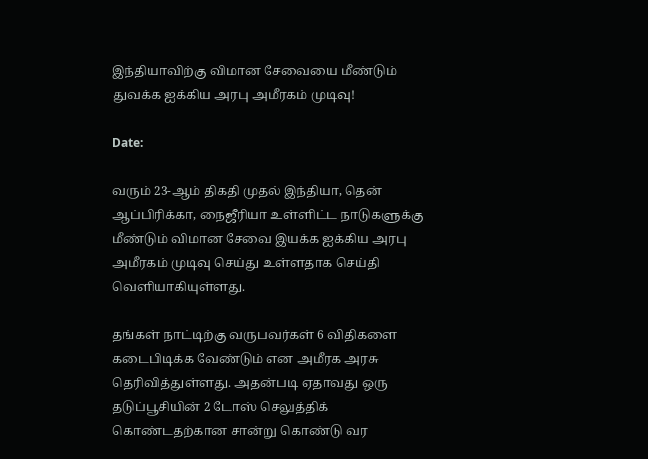இந்தியாவிற்கு விமான சேவையை மீண்டும் துவக்க ஐக்கிய அரபு அமீரகம் முடிவு!

Date:

வரும் 23-ஆம் திகதி முதல் இந்தியா, தென் ஆப்பிரிக்கா, நைஜீரியா உள்ளிட்ட நாடுகளுக்கு மீண்டும் விமான சேவை இயக்க ஐக்கிய அரபு அமீரகம் முடிவு செய்து உள்ளதாக செய்தி வெளியாகியுள்ளது.

தங்கள் நாட்டிற்கு வருபவர்கள் 6 விதிகளை கடைபிடிக்க வேண்டும் என அமீரக அரசு தெரிவித்துள்ளது. அதன்படி ஏதாவது ஒரு தடுப்பூசியின் 2 டோஸ் செலுத்திக் கொண்டதற்கான சான்று கொண்டு வர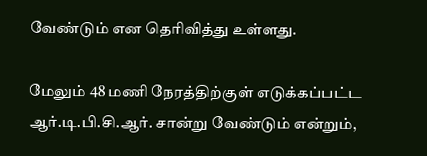வேண்டும் என தெரிவித்து உள்ளது.

மேலும் 48 மணி நேரத்திற்குள் எடுக்கப்பட்ட ஆர்.டி.பி.சி.ஆர். சான்று வேண்டும் என்றும்,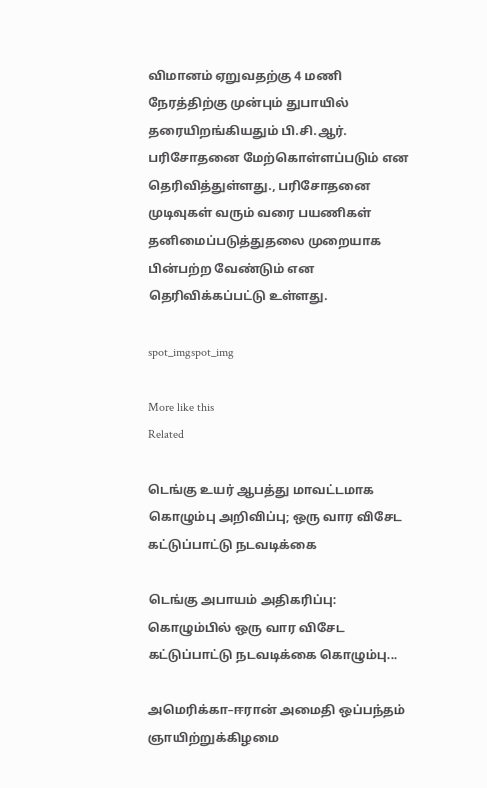விமானம் ஏறுவதற்கு 4 மணி நேரத்திற்கு முன்பும் துபாயில் தரையிறங்கியதும் பி.சி.ஆர். பரிசோதனை மேற்கொள்ளப்படும் என தெரிவித்துள்ளது., பரிசோதனை முடிவுகள் வரும் வரை பயணிகள் தனிமைப்படுத்துதலை முறையாக பின்பற்ற வேண்டும் என தெரிவிக்கப்பட்டு உள்ளது.

spot_imgspot_img

More like this
Related

டெங்கு உயர் ஆபத்து மாவட்டமாக கொழும்பு அறிவிப்பு; ஒரு வார விசேட கட்டுப்பாட்டு நடவடிக்கை

டெங்கு அபாயம் அதிகரிப்பு: கொழும்பில் ஒரு வார விசேட கட்டுப்பாட்டு நடவடிக்கை கொழும்பு...

அமெரிக்கா–ஈரான் அமைதி ஒப்பந்தம் ஞாயிற்றுக்கிழமை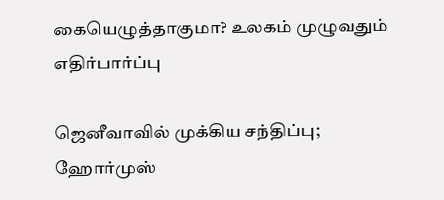கையெழுத்தாகுமா? உலகம் முழுவதும் எதிர்பார்ப்பு

ஜெனீவாவில் முக்கிய சந்திப்பு; ஹோர்முஸ்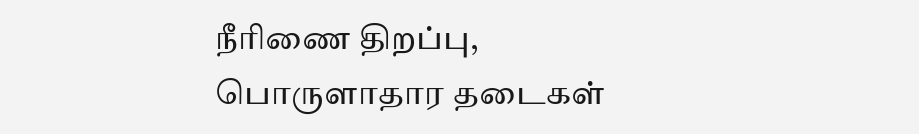நீரிணை திறப்பு, பொருளாதார தடைகள்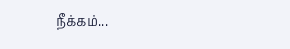நீக்கம்...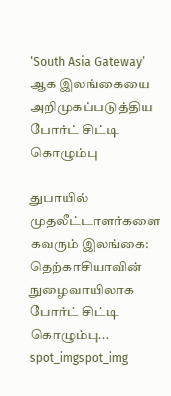‘South Asia Gateway’ ஆக இலங்கையை அறிமுகப்படுத்திய போர்ட் சிட்டி கொழும்பு

துபாயில் முதலீட்டாளர்களை கவரும் இலங்கை: தெற்காசியாவின் நுழைவாயிலாக போர்ட் சிட்டி கொழும்பு...
spot_imgspot_img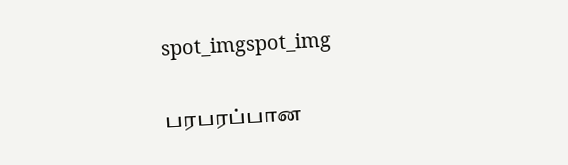spot_imgspot_img

பரபரப்பான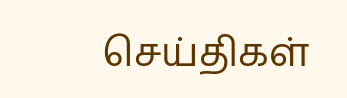செய்திகள்